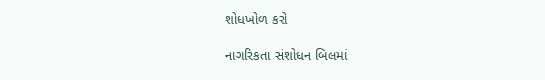શોધખોળ કરો

નાગરિકતા સંશોધન બિલમાં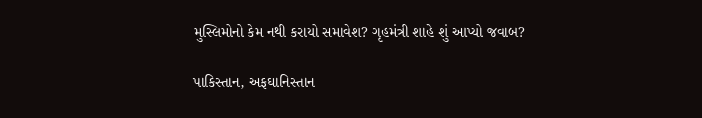મુસ્લિમોનો કેમ નથી કરાયો સમાવેશ? ગૃહમંત્રી શાહે શું આપ્યો જવાબ?

પાકિસ્તાન, અફઘાનિસ્તાન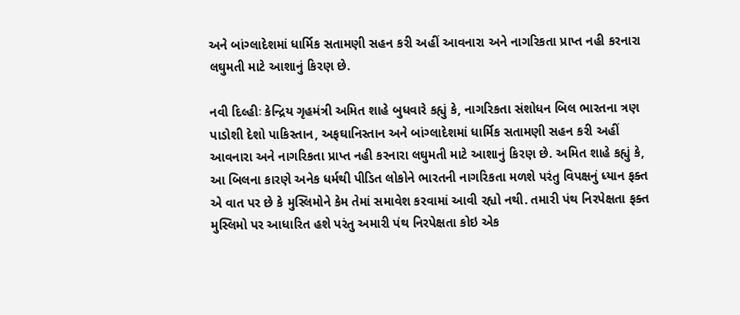અને બાંગ્લાદેશમાં ધાર્મિક સતામણી સહન કરી અહીં આવનારા અને નાગરિકતા પ્રાપ્ત નહી કરનારા લઘુમતી માટે આશાનું કિરણ છે.

નવી દિલ્હીઃ કેન્દ્રિય ગૃહમંત્રી અમિત શાહે બુધવારે કહ્યું કે, નાગરિકતા સંશોધન બિલ ભારતના ત્રણ પાડોશી દેશો પાકિસ્તાન, અફઘાનિસ્તાન અને બાંગ્લાદેશમાં ધાર્મિક સતામણી સહન કરી અહીં આવનારા અને નાગરિકતા પ્રાપ્ત નહી કરનારા લઘુમતી માટે આશાનું કિરણ છે. અમિત શાહે કહ્યું કે, આ બિલના કારણે અનેક ધર્મથી પીડિત લોકોને ભારતની નાગરિકતા મળશે પરંતુ વિપક્ષનું ધ્યાન ફક્ત એ વાત પર છે કે મુસ્લિમોને કેમ તેમાં સમાવેશ કરવામાં આવી રહ્યો નથી. તમારી પંથ નિરપેક્ષતા ફક્ત મુસ્લિમો પર આધારિત હશે પરંતુ અમારી પંથ નિરપેક્ષતા કોઇ એક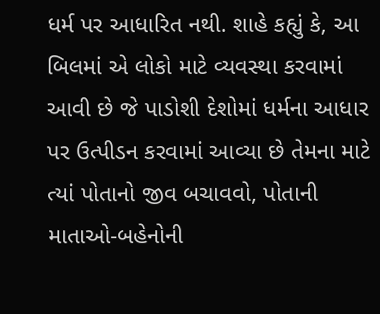ધર્મ પર આધારિત નથી. શાહે કહ્યું કે, આ બિલમાં એ લોકો માટે વ્યવસ્થા કરવામાં આવી છે જે પાડોશી દેશોમાં ધર્મના આધાર પર ઉત્પીડન કરવામાં આવ્યા છે તેમના માટે ત્યાં પોતાનો જીવ બચાવવો, પોતાની માતાઓ-બહેનોની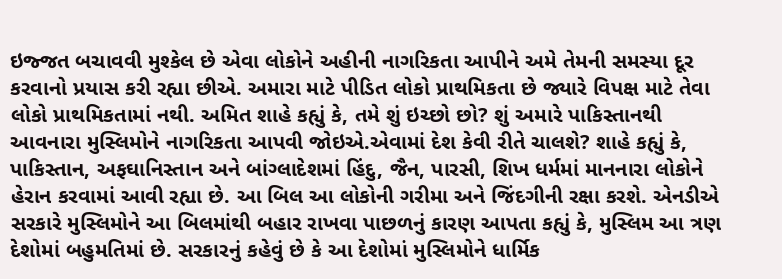ઇજ્જત બચાવવી મુશ્કેલ છે એવા લોકોને અહીની નાગરિકતા આપીને અમે તેમની સમસ્યા દૂર કરવાનો પ્રયાસ કરી રહ્યા છીએ. અમારા માટે પીડિત લોકો પ્રાથમિકતા છે જ્યારે વિપક્ષ માટે તેવા લોકો પ્રાથમિકતામાં નથી. અમિત શાહે કહ્યું કે, તમે શું ઇચ્છો છો? શું અમારે પાકિસ્તાનથી આવનારા મુસ્લિમોને નાગરિકતા આપવી જોઇએ.એવામાં દેશ કેવી રીતે ચાલશે? શાહે કહ્યું કે, પાકિસ્તાન, અફઘાનિસ્તાન અને બાંગ્લાદેશમાં હિંદુ, જૈન, પારસી, શિખ ધર્મમાં માનનારા લોકોને હેરાન કરવામાં આવી રહ્યા છે. આ બિલ આ લોકોની ગરીમા અને જિંદગીની રક્ષા કરશે. એનડીએ સરકારે મુસ્લિમોને આ બિલમાંથી બહાર રાખવા પાછળનું કારણ આપતા કહ્યું કે, મુસ્લિમ આ ત્રણ દેશોમાં બહુમતિમાં છે. સરકારનું કહેવું છે કે આ દેશોમાં મુસ્લિમોને ધાર્મિક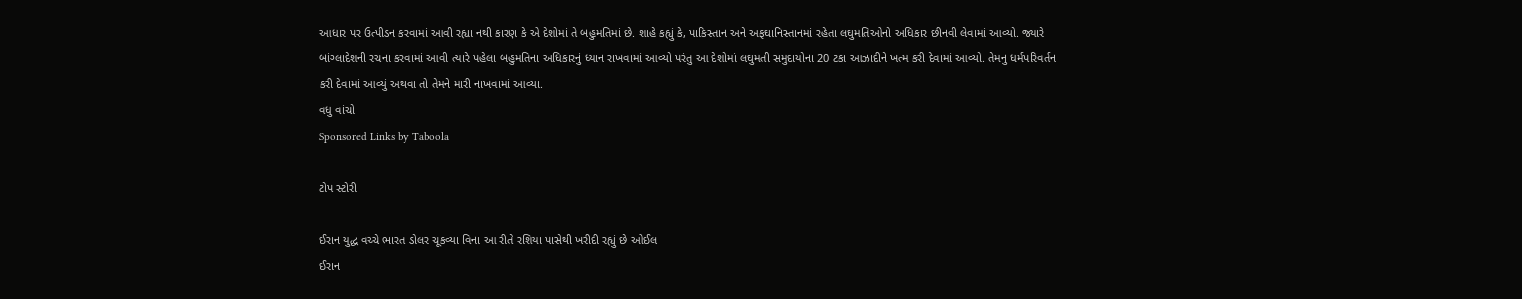આધાર પર ઉત્પીડન કરવામાં આવી રહ્યા નથી કારણ કે એ દેશોમાં તે બહુમતિમાં છે. શાહે કહ્યું કે, પાકિસ્તાન અને અફઘાનિસ્તાનમાં રહેતા લઘુમતિઓનો અધિકાર છીનવી લેવામાં આવ્યો. જ્યારે બાંગ્લાદેશની રચના કરવામાં આવી ત્યારે પહેલા બહુમતિના અધિકારનું ધ્યાન રાખવામાં આવ્યો પરંતુ આ દેશોમાં લઘુમતી સમુદાયોના 20 ટકા આઝાદીને ખત્મ કરી દેવામાં આવ્યો. તેમનુ ધર્મપરિવર્તન કરી દેવામાં આવ્યું અથવા તો તેમને મારી નાખવામાં આવ્યા.
વધુ વાંચો
Sponsored Links by Taboola

ટોપ સ્ટોરી

ઈરાન યુદ્ધ વચ્ચે ભારત ડોલર ચૂકવ્યા વિના આ રીતે રશિયા પાસેથી ખરીદી રહ્યું છે ઓઈલ
ઈરાન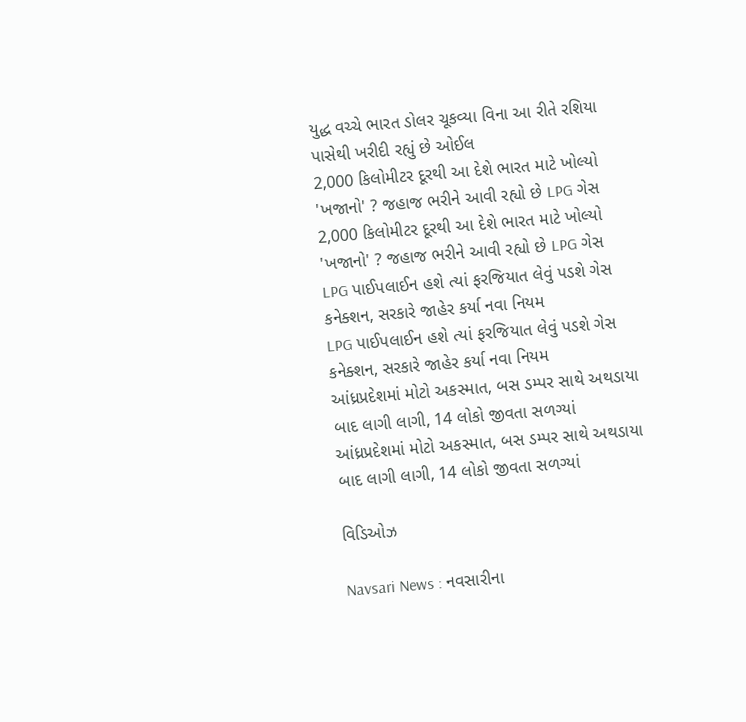યુદ્ધ વચ્ચે ભારત ડોલર ચૂકવ્યા વિના આ રીતે રશિયા પાસેથી ખરીદી રહ્યું છે ઓઈલ
2,000 કિલોમીટર દૂરથી આ દેશે ભારત માટે ખોલ્યો 'ખજાનો' ? જહાજ ભરીને આવી રહ્યો છે LPG ગેસ
2,000 કિલોમીટર દૂરથી આ દેશે ભારત માટે ખોલ્યો 'ખજાનો' ? જહાજ ભરીને આવી રહ્યો છે LPG ગેસ
LPG પાઈપલાઈન હશે ત્યાં ફરજિયાત લેવું પડશે ગેસ કનેક્શન, સરકારે જાહેર કર્યા નવા નિયમ
LPG પાઈપલાઈન હશે ત્યાં ફરજિયાત લેવું પડશે ગેસ કનેક્શન, સરકારે જાહેર કર્યા નવા નિયમ
આંધ્રપ્રદેશમાં મોટો અકસ્માત, બસ ડમ્પર સાથે અથડાયા બાદ લાગી લાગી, 14 લોકો જીવતા સળગ્યાં
આંધ્રપ્રદેશમાં મોટો અકસ્માત, બસ ડમ્પર સાથે અથડાયા બાદ લાગી લાગી, 14 લોકો જીવતા સળગ્યાં

વિડિઓઝ

Navsari News : નવસારીના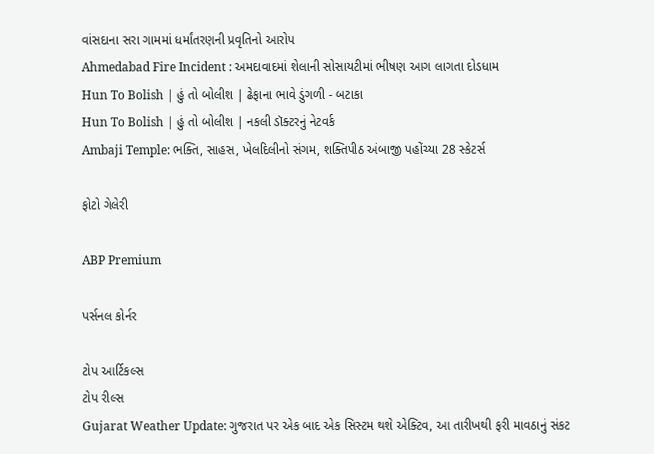વાંસદાના સરા ગામમાં ધર્માંતરણની પ્રવૃતિનો આરોપ
Ahmedabad Fire Incident : અમદાવાદમાં શેલાની સોસાયટીમાં ભીષણ આગ લાગતા દોડધામ
Hun To Bolish | હું તો બોલીશ | ઢેફાના ભાવે ડુંગળી - બટાકા
Hun To Bolish | હું તો બોલીશ | નકલી ડૉક્ટરનું નેટવર્ક
Ambaji Temple: ભક્તિ, સાહસ, ખેલદિલીનો સંગમ, શક્તિપીઠ અંબાજી પહોંચ્યા 28 સ્કેટર્સ

ફોટો ગેલેરી

ABP Premium

પર્સનલ કોર્નર

ટોપ આર્ટિકલ્સ
ટોપ રીલ્સ
Gujarat Weather Update: ગુજરાત પર એક બાદ એક સિસ્ટમ થશે એક્ટિવ, આ તારીખથી ફરી માવઠાનું સંકટ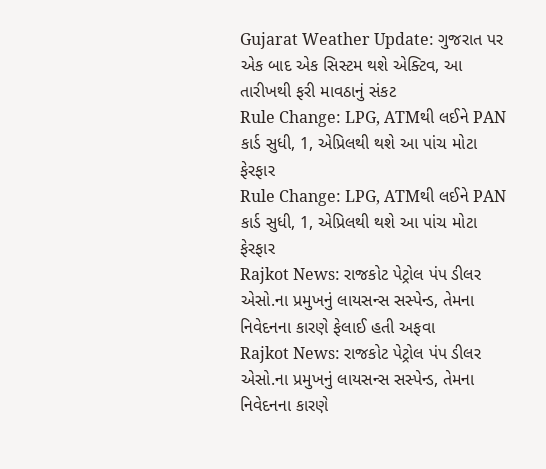Gujarat Weather Update: ગુજરાત પર એક બાદ એક સિસ્ટમ થશે એક્ટિવ, આ તારીખથી ફરી માવઠાનું સંકટ
Rule Change: LPG, ATMથી લઈને PAN કાર્ડ સુધી, 1, એપ્રિલથી થશે આ પાંચ મોટા ફેરફાર
Rule Change: LPG, ATMથી લઈને PAN કાર્ડ સુધી, 1, એપ્રિલથી થશે આ પાંચ મોટા ફેરફાર
Rajkot News: રાજકોટ પેટ્રોલ પંપ ડીલર એસો.ના પ્રમુખનું લાયસન્સ સસ્પેન્ડ, તેમના નિવેદનના કારણે ફેલાઈ હતી અફવા
Rajkot News: રાજકોટ પેટ્રોલ પંપ ડીલર એસો.ના પ્રમુખનું લાયસન્સ સસ્પેન્ડ, તેમના નિવેદનના કારણે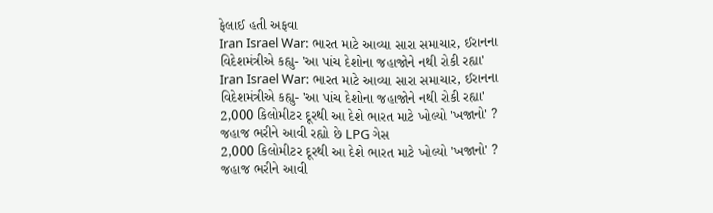ફેલાઈ હતી અફવા
Iran Israel War: ભારત માટે આવ્યા સારા સમાચાર, ઈરાનના વિદેશમંત્રીએ કહ્યુ- 'આ પાંચ દેશોના જહાજોને નથી રોકી રહ્યા'
Iran Israel War: ભારત માટે આવ્યા સારા સમાચાર, ઈરાનના વિદેશમંત્રીએ કહ્યુ- 'આ પાંચ દેશોના જહાજોને નથી રોકી રહ્યા'
2,000 કિલોમીટર દૂરથી આ દેશે ભારત માટે ખોલ્યો 'ખજાનો' ? જહાજ ભરીને આવી રહ્યો છે LPG ગેસ
2,000 કિલોમીટર દૂરથી આ દેશે ભારત માટે ખોલ્યો 'ખજાનો' ? જહાજ ભરીને આવી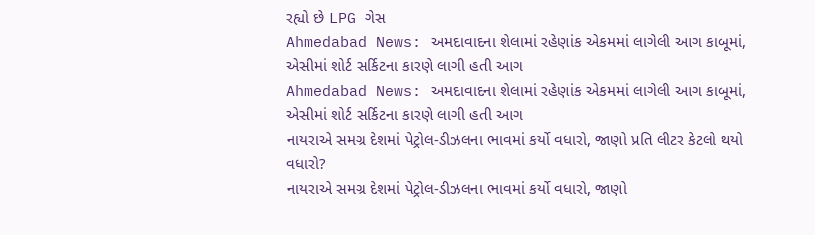રહ્યો છે LPG ગેસ
Ahmedabad News: અમદાવાદના શેલામાં રહેણાંક એકમમાં લાગેલી આગ કાબૂમાં, એસીમાં શોર્ટ સર્કિટના કારણે લાગી હતી આગ
Ahmedabad News: અમદાવાદના શેલામાં રહેણાંક એકમમાં લાગેલી આગ કાબૂમાં, એસીમાં શોર્ટ સર્કિટના કારણે લાગી હતી આગ
નાયરાએ સમગ્ર દેશમાં પેટ્રોલ-ડીઝલના ભાવમાં કર્યો વધારો, જાણો પ્રતિ લીટર કેટલો થયો વધારો?
નાયરાએ સમગ્ર દેશમાં પેટ્રોલ-ડીઝલના ભાવમાં કર્યો વધારો, જાણો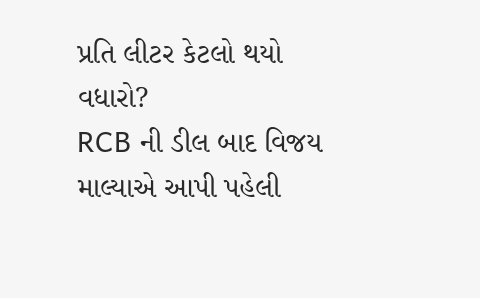પ્રતિ લીટર કેટલો થયો વધારો?
RCB ની ડીલ બાદ વિજય માલ્યાએ આપી પહેલી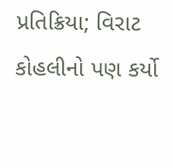પ્રતિક્રિયા; વિરાટ કોહલીનો પણ કર્યો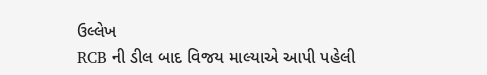ઉલ્લેખ
RCB ની ડીલ બાદ વિજય માલ્યાએ આપી પહેલી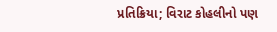પ્રતિક્રિયા; વિરાટ કોહલીનો પણ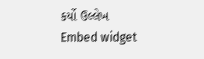કર્યો ઉલ્લેખ
Embed widget